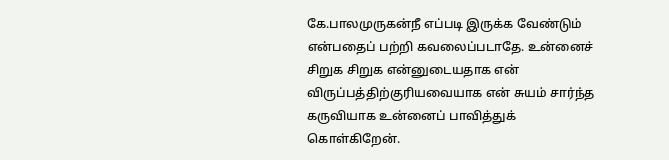கே.பாலமுருகன்நீ எப்படி இருக்க வேண்டும் என்பதைப் பற்றி கவலைப்படாதே. உன்னைச் சிறுக சிறுக என்னுடையதாக என் விருப்பத்திற்குரியவையாக என் சுயம் சார்ந்த கருவியாக உன்னைப் பாவித்துக் கொள்கிறேன்.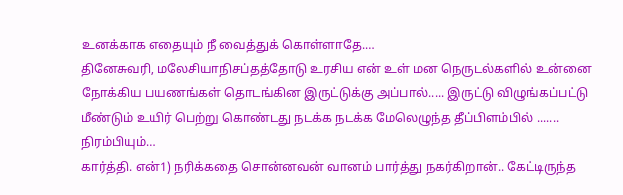உனக்காக எதையும் நீ வைத்துக் கொள்ளாதே.…
தினேசுவரி, மலேசியாநிசப்தத்தோடு உரசிய என் உள் மன நெருடல்களில் உன்னை நோக்கிய பயணங்கள் தொடங்கின இருட்டுக்கு அப்பால்..... இருட்டு விழுங்கப்பட்டு மீண்டும் உயிர் பெற்று கொண்டது நடக்க நடக்க மேலெழுந்த தீப்பிளம்பில் ....... நிரம்பியும்…
கார்த்தி. என்1) நரிக்கதை சொன்னவன் வானம் பார்த்து நகர்கிறான்.. கேட்டிருந்த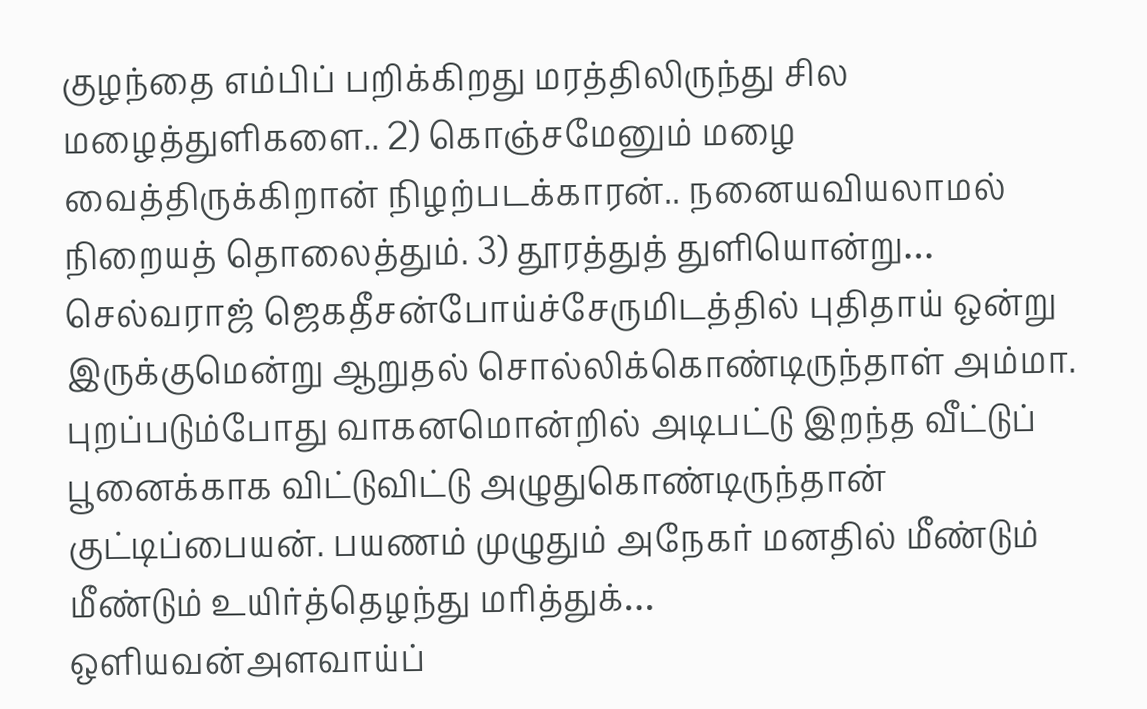குழந்தை எம்பிப் பறிக்கிறது மரத்திலிருந்து சில மழைத்துளிகளை.. 2) கொஞ்சமேனும் மழை வைத்திருக்கிறான் நிழற்படக்காரன்.. நனையவியலாமல் நிறையத் தொலைத்தும். 3) தூரத்துத் துளியொன்று…
செல்வராஜ் ஜெகதீசன்போய்ச்சேருமிடத்தில் புதிதாய் ஒன்று இருக்குமென்று ஆறுதல் சொல்லிக்கொண்டிருந்தாள் அம்மா. புறப்படும்போது வாகனமொன்றில் அடிபட்டு இறந்த வீட்டுப் பூனைக்காக விட்டுவிட்டு அழுதுகொண்டிருந்தான் குட்டிப்பையன். பயணம் முழுதும் அநேகர் மனதில் மீண்டும் மீண்டும் உயிர்த்தெழந்து மரித்துக்…
ஒளியவன்அளவாய்ப்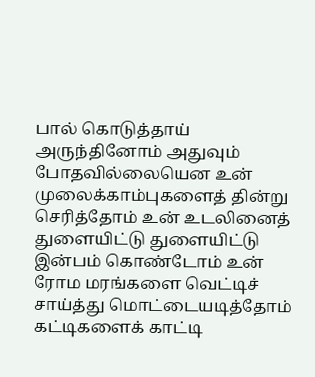பால் கொடுத்தாய் அருந்தினோம் அதுவும் போதவில்லையென உன் முலைக்காம்புகளைத் தின்று செரித்தோம் உன் உடலினைத் துளையிட்டு துளையிட்டு இன்பம் கொண்டோம் உன் ரோம மரங்களை வெட்டிச் சாய்த்து மொட்டையடித்தோம் கட்டிகளைக் காட்டி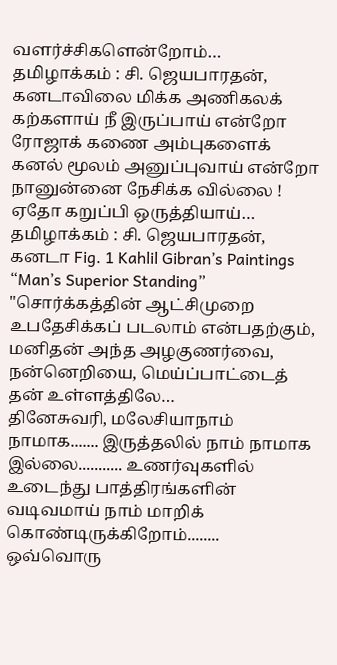வளர்ச்சிகளென்றோம்…
தமிழாக்கம் : சி. ஜெயபாரதன், கனடாவிலை மிக்க அணிகலக் கற்களாய் நீ இருப்பாய் என்றோ ரோஜாக் கணை அம்புகளைக் கனல் மூலம் அனுப்புவாய் என்றோ நானுன்னை நேசிக்க வில்லை ! ஏதோ கறுப்பி ஒருத்தியாய்…
தமிழாக்கம் : சி. ஜெயபாரதன், கனடா Fig. 1 Kahlil Gibran’s Paintings “Man’s Superior Standing” "சொர்க்கத்தின் ஆட்சிமுறை உபதேசிக்கப் படலாம் என்பதற்கும், மனிதன் அந்த அழகுணர்வை, நன்னெறியை, மெய்ப்பாட்டைத் தன் உள்ளத்திலே…
தினேசுவரி, மலேசியாநாம் நாமாக....... இருத்தலில் நாம் நாமாக இல்லை........... உணர்வுகளில் உடைந்து பாத்திரங்களின் வடிவமாய் நாம் மாறிக் கொண்டிருக்கிறோம்........ ஒவ்வொரு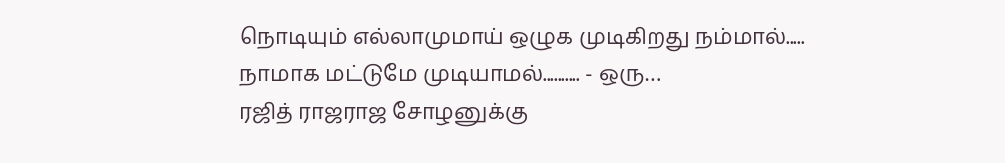நொடியும் எல்லாமுமாய் ஒழுக முடிகிறது நம்மால்..... நாமாக மட்டுமே முடியாமல்.......... - ஒரு…
ரஜித் ராஜராஜ சோழனுக்கு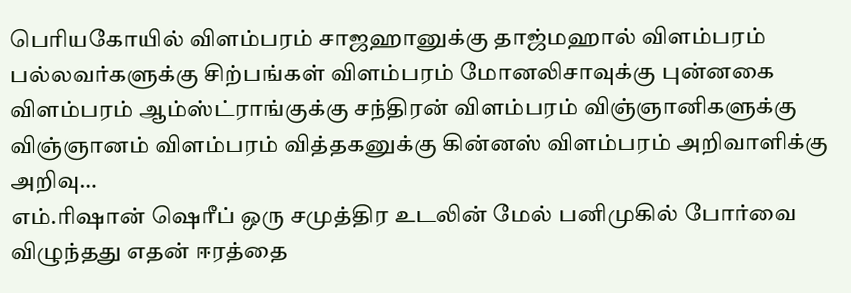பெரியகோயில் விளம்பரம் சாஜஹானுக்கு தாஜ்மஹால் விளம்பரம் பல்லவர்களுக்கு சிற்பங்கள் விளம்பரம் மோனலிசாவுக்கு புன்னகை விளம்பரம் ஆம்ஸ்ட்ராங்குக்கு சந்திரன் விளம்பரம் விஞ்ஞானிகளுக்கு விஞ்ஞானம் விளம்பரம் வித்தகனுக்கு கின்னஸ் விளம்பரம் அறிவாளிக்கு அறிவு…
எம்.ரிஷான் ஷெரீப் ஒரு சமுத்திர உடலின் மேல் பனிமுகில் போர்வை விழுந்தது எதன் ஈரத்தை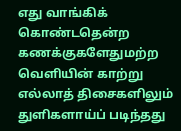எது வாங்கிக் கொண்டதென்ற கணக்குகளேதுமற்ற வெளியின் காற்று எல்லாத் திசைகளிலும் துளிகளாய்ப் படிந்தது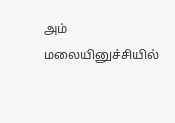அம் மலையினுச்சியில்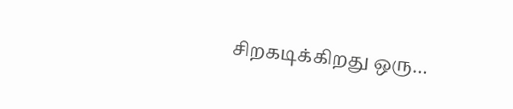சிறகடிக்கிறது ஒரு…